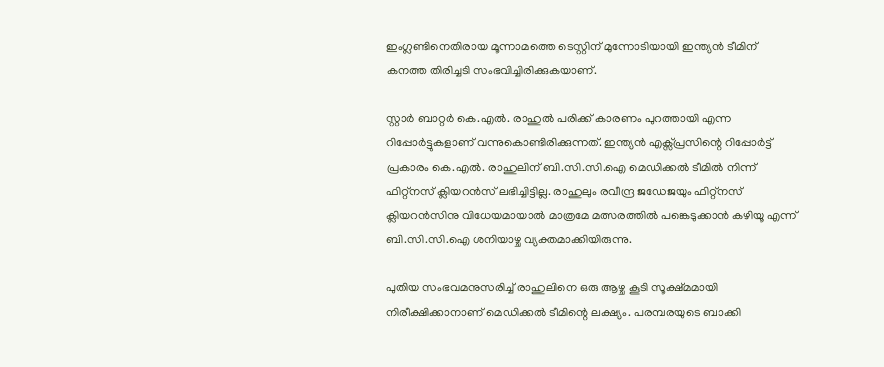ഇംഗ്ലണ്ടിനെതിരായ മൂന്നാമത്തെ ടെസ്റ്റിന് മുന്നോടിയായി ഇന്ത്യന്‍ ടീമിന് കനത്ത തിരിച്ചടി സംഭവിച്ചിരിക്കുകയാണ്.

സ്റ്റാര്‍ ബാറ്റര്‍ കെ.എല്‍. രാഹുല്‍ പരിക്ക് കാരണം പുറത്തായി എന്ന റിപ്പോര്‍ട്ടുകളാണ് വന്നുകൊണ്ടിരിക്കുന്നത്. ഇന്ത്യന്‍ എക്സ്പ്രസിന്റെ റിപ്പോര്‍ട്ട് പ്രകാരം കെ.എല്‍. രാഹുലിന് ബി.സി.സി.ഐ മെഡിക്കല്‍ ടീമില്‍ നിന്ന് ഫിറ്റ്നസ് ക്ലിയറന്‍സ് ലഭിച്ചിട്ടില്ല. രാഹുലും രവീന്ദ്ര ജഡേജയും ഫിറ്റ്നസ് ക്ലിയറന്‍സിനു വിധേയമായാല്‍ മാത്രമേ മത്സരത്തില്‍ പങ്കെടുക്കാന്‍ കഴിയൂ എന്ന് ബി.സി.സി.ഐ ശനിയാഴ്ച വ്യക്തമാക്കിയിരുന്നു.

പുതിയ സംഭവമനുസരിച്ച് രാഹുലിനെ ഒരു ആഴ്ച കൂടി സൂക്ഷ്മമായി നിരീക്ഷിക്കാനാണ് മെഡിക്കല്‍ ടീമിന്റെ ലക്ഷ്യം. പരമ്പരയുടെ ബാക്കി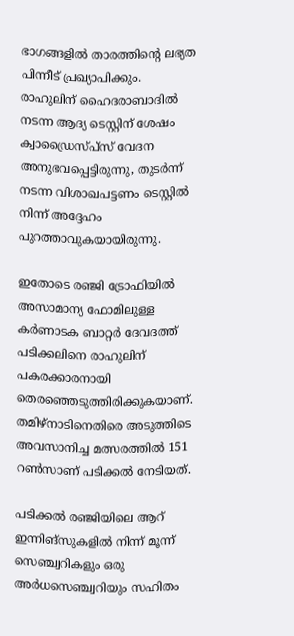ഭാഗങ്ങളില്‍ താരത്തിന്റെ ലഭ്യത പിന്നീട് പ്രഖ്യാപിക്കും. രാഹുലിന് ഹൈദരാബാദില്‍ നടന്ന ആദ്യ ടെസ്റ്റിന് ശേഷം ക്വാഡ്രൈസ്പ്‌സ് വേദന അനുഭവപ്പെട്ടിരുന്നു, തുടര്‍ന്ന് നടന്ന വിശാഖപട്ടണം ടെസ്റ്റില്‍ നിന്ന് അദ്ദേഹം പുറത്താവുകയായിരുന്നു.

ഇതോടെ രഞ്ജി ട്രോഫിയില്‍ അസാമാന്യ ഫോമിലുള്ള കര്‍ണാടക ബാറ്റര്‍ ദേവദത്ത് പടിക്കലിനെ രാഹുലിന് പകരക്കാരനായി തെരഞ്ഞെടുത്തിരിക്കുകയാണ്. തമിഴ്നാടിനെതിരെ അടുത്തിടെ അവസാനിച്ച മത്സരത്തില്‍ 151 റണ്‍സാണ് പടിക്കല്‍ നേടിയത്.

പടിക്കല്‍ രഞ്ജിയിലെ ആറ് ഇന്നിങ്‌സുകളില്‍ നിന്ന് മൂന്ന് സെഞ്ച്വറികളും ഒരു അര്‍ധസെഞ്ച്വറിയും സഹിതം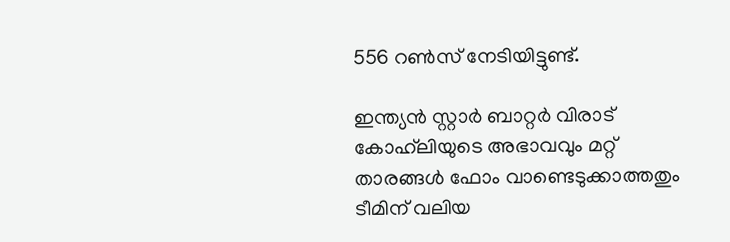556 റണ്‍സ് നേടിയിട്ടുണ്ട്.

ഇന്ത്യന്‍ സ്റ്റാര്‍ ബാറ്റര്‍ വിരാട് കോഹ്‌ലിയുടെ അഭാവവും മറ്റ് താരങ്ങള്‍ ഫോം വാണ്ടെടുക്കാത്തതും ടീമിന് വലിയ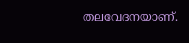തലവേദനയാണ്.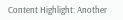Content Highlight: Another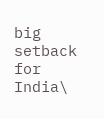big setback for India\